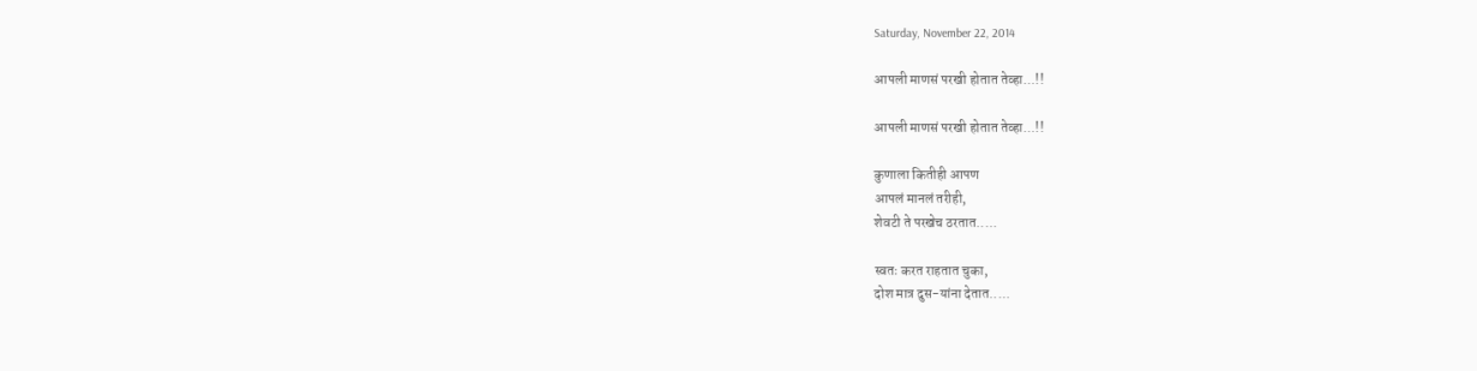Saturday, November 22, 2014

आपली माणसं परखी होतात तेव्हा...!!

आपली माणसं परखी होतात तेव्हा...!!

कुणाला कितीही आपण
आपलं मानलं तरीही,
शेवटी ते परखेच ठरतात.....

स्वतः करत राहतात चुका,
दोश मात्र दुस-यांना देतात.....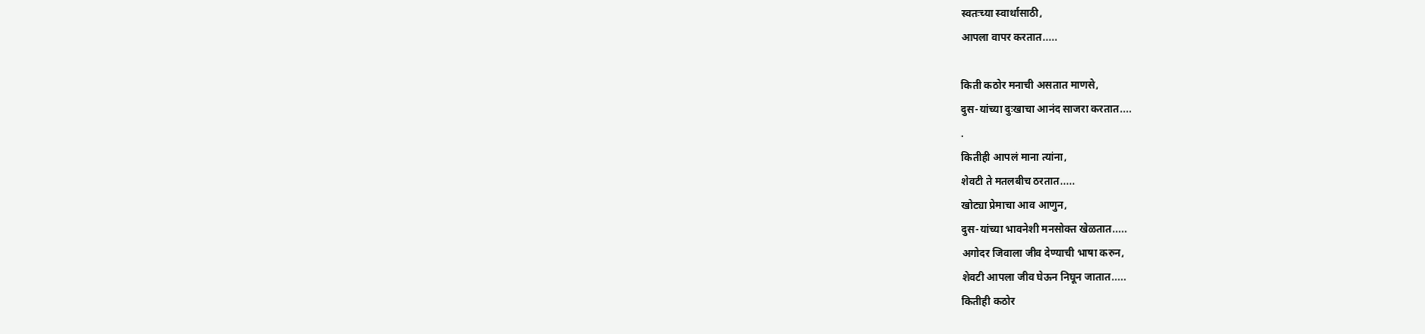स्वतःच्या स्वार्थासाठी,
आपला वापर करतात.....

किती कठोर मनाची असतात माणसे,
दुस-यांच्या दुःखाचा आनंद साजरा करतात....
.
कितीही आपलं माना त्यांना,
शेवटी ते मतलबीच ठरतात.....
खोट्या प्रेमाचा आव आणुन,
दुस-यांच्या भावनेशी मनसोक्त खेळतात.....
अगोदर जिवाला जीव देण्याची भाषा करुन,
शेवटी आपला जीव घेऊन निघून जातात.....
कितीही कठोर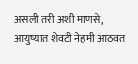असली तरी अशी माणसे,
आयुष्यात शेवटी नेहमी आठवत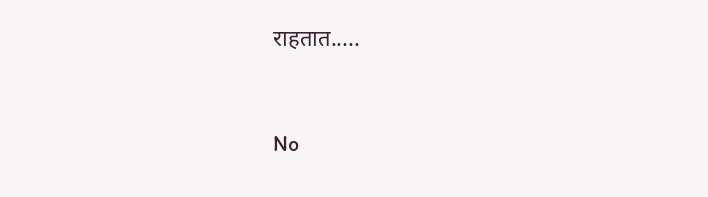राहतात.....


No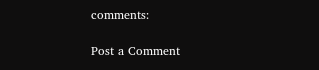comments:

Post a Comment